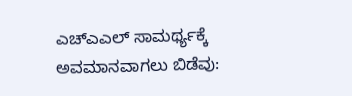ಎಚ್ಎಎಲ್ ಸಾಮರ್ಥ್ಯಕ್ಕೆ ಅವಮಾನವಾಗಲು ಬಿಡೆವು: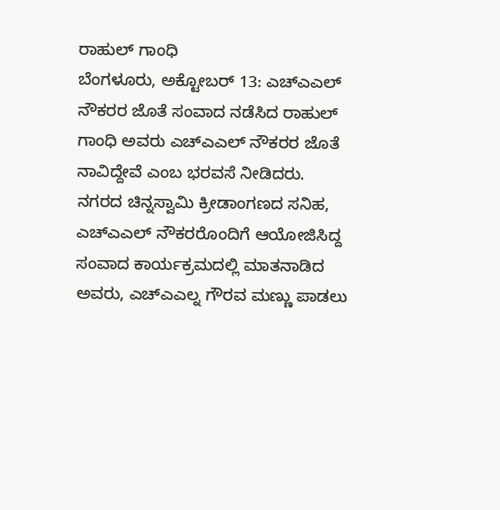ರಾಹುಲ್ ಗಾಂಧಿ
ಬೆಂಗಳೂರು, ಅಕ್ಟೋಬರ್ 13: ಎಚ್ಎಎಲ್ ನೌಕರರ ಜೊತೆ ಸಂವಾದ ನಡೆಸಿದ ರಾಹುಲ್ ಗಾಂಧಿ ಅವರು ಎಚ್ಎಎಲ್ ನೌಕರರ ಜೊತೆ ನಾವಿದ್ದೇವೆ ಎಂಬ ಭರವಸೆ ನೀಡಿದರು.
ನಗರದ ಚಿನ್ನಸ್ವಾಮಿ ಕ್ರೀಡಾಂಗಣದ ಸನಿಹ, ಎಚ್ಎಎಲ್ ನೌಕರರೊಂದಿಗೆ ಆಯೋಜಿಸಿದ್ದ ಸಂವಾದ ಕಾರ್ಯಕ್ರಮದಲ್ಲಿ ಮಾತನಾಡಿದ ಅವರು, ಎಚ್ಎಎಲ್ನ ಗೌರವ ಮಣ್ಣು ಪಾಡಲು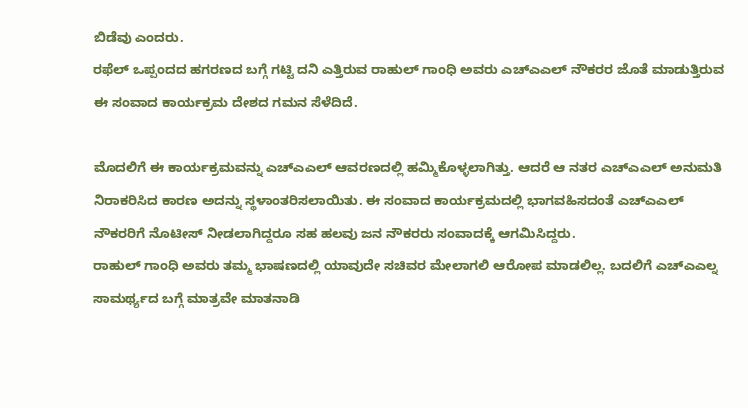ಬಿಡೆವು ಎಂದರು.
ರಫೆಲ್ ಒಪ್ಪಂದದ ಹಗರಣದ ಬಗ್ಗೆ ಗಟ್ಟಿ ದನಿ ಎತ್ತಿರುವ ರಾಹುಲ್ ಗಾಂಧಿ ಅವರು ಎಚ್ಎಎಲ್ ನೌಕರರ ಜೊತೆ ಮಾಡುತ್ತಿರುವ ಈ ಸಂವಾದ ಕಾರ್ಯಕ್ರಮ ದೇಶದ ಗಮನ ಸೆಳೆದಿದೆ.

ಮೊದಲಿಗೆ ಈ ಕಾರ್ಯಕ್ರಮವನ್ನು ಎಚ್ಎಎಲ್ ಆವರಣದಲ್ಲಿ ಹಮ್ಮಿಕೊಳ್ಳಲಾಗಿತ್ತು. ಆದರೆ ಆ ನತರ ಎಚ್ಎಎಲ್ ಅನುಮತಿ ನಿರಾಕರಿಸಿದ ಕಾರಣ ಅದನ್ನು ಸ್ಥಳಾಂತರಿಸಲಾಯಿತು. ಈ ಸಂವಾದ ಕಾರ್ಯಕ್ರಮದಲ್ಲಿ ಭಾಗವಹಿಸದಂತೆ ಎಚ್ಎಎಲ್ ನೌಕರರಿಗೆ ನೊಟೀಸ್ ನೀಡಲಾಗಿದ್ದರೂ ಸಹ ಹಲವು ಜನ ನೌಕರರು ಸಂವಾದಕ್ಕೆ ಆಗಮಿಸಿದ್ದರು.
ರಾಹುಲ್ ಗಾಂಧಿ ಅವರು ತಮ್ಮ ಭಾಷಣದಲ್ಲಿ ಯಾವುದೇ ಸಚಿವರ ಮೇಲಾಗಲಿ ಆರೋಪ ಮಾಡಲಿಲ್ಲ. ಬದಲಿಗೆ ಎಚ್ಎಎಲ್ನ ಸಾಮರ್ಥ್ಯದ ಬಗ್ಗೆ ಮಾತ್ರವೇ ಮಾತನಾಡಿ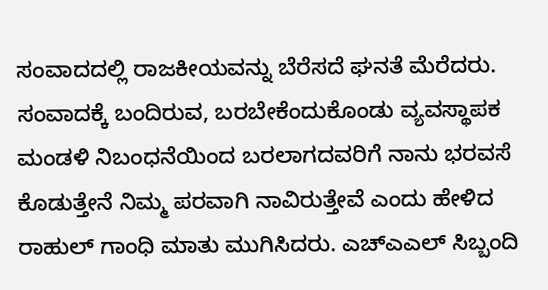ಸಂವಾದದಲ್ಲಿ ರಾಜಕೀಯವನ್ನು ಬೆರೆಸದೆ ಘನತೆ ಮೆರೆದರು.
ಸಂವಾದಕ್ಕೆ ಬಂದಿರುವ, ಬರಬೇಕೆಂದುಕೊಂಡು ವ್ಯವಸ್ಥಾಪಕ ಮಂಡಳಿ ನಿಬಂಧನೆಯಿಂದ ಬರಲಾಗದವರಿಗೆ ನಾನು ಭರವಸೆ ಕೊಡುತ್ತೇನೆ ನಿಮ್ಮ ಪರವಾಗಿ ನಾವಿರುತ್ತೇವೆ ಎಂದು ಹೇಳಿದ ರಾಹುಲ್ ಗಾಂಧಿ ಮಾತು ಮುಗಿಸಿದರು. ಎಚ್ಎಎಲ್ ಸಿಬ್ಬಂದಿ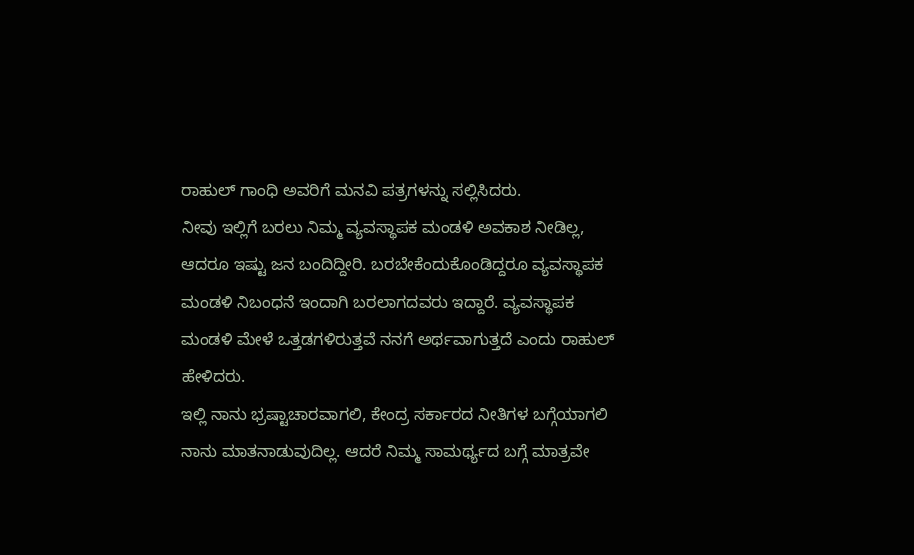ರಾಹುಲ್ ಗಾಂಧಿ ಅವರಿಗೆ ಮನವಿ ಪತ್ರಗಳನ್ನು ಸಲ್ಲಿಸಿದರು.
ನೀವು ಇಲ್ಲಿಗೆ ಬರಲು ನಿಮ್ಮ ವ್ಯವಸ್ಥಾಪಕ ಮಂಡಳಿ ಅವಕಾಶ ನೀಡಿಲ್ಲ, ಆದರೂ ಇಷ್ಟು ಜನ ಬಂದಿದ್ದೀರಿ. ಬರಬೇಕೆಂದುಕೊಂಡಿದ್ದರೂ ವ್ಯವಸ್ಥಾಪಕ ಮಂಡಳಿ ನಿಬಂಧನೆ ಇಂದಾಗಿ ಬರಲಾಗದವರು ಇದ್ದಾರೆ. ವ್ಯವಸ್ಥಾಪಕ ಮಂಡಳಿ ಮೇಳೆ ಒತ್ತಡಗಳಿರುತ್ತವೆ ನನಗೆ ಅರ್ಥವಾಗುತ್ತದೆ ಎಂದು ರಾಹುಲ್ ಹೇಳಿದರು.
ಇಲ್ಲಿ ನಾನು ಭ್ರಷ್ಟಾಚಾರವಾಗಲಿ, ಕೇಂದ್ರ ಸರ್ಕಾರದ ನೀತಿಗಳ ಬಗ್ಗೆಯಾಗಲಿ ನಾನು ಮಾತನಾಡುವುದಿಲ್ಲ. ಆದರೆ ನಿಮ್ಮ ಸಾಮರ್ಥ್ಯದ ಬಗ್ಗೆ ಮಾತ್ರವೇ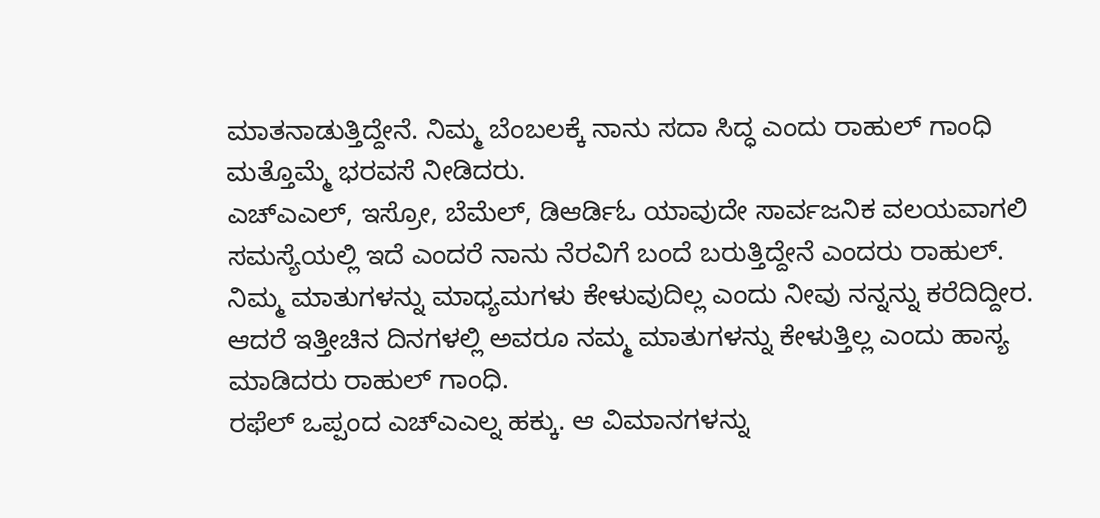ಮಾತನಾಡುತ್ತಿದ್ದೇನೆ. ನಿಮ್ಮ ಬೆಂಬಲಕ್ಕೆ ನಾನು ಸದಾ ಸಿದ್ಧ ಎಂದು ರಾಹುಲ್ ಗಾಂಧಿ ಮತ್ತೊಮ್ಮೆ ಭರವಸೆ ನೀಡಿದರು.
ಎಚ್ಎಎಲ್, ಇಸ್ರೋ, ಬೆಮೆಲ್, ಡಿಆರ್ಡಿಓ ಯಾವುದೇ ಸಾರ್ವಜನಿಕ ವಲಯವಾಗಲಿ ಸಮಸ್ಯೆಯಲ್ಲಿ ಇದೆ ಎಂದರೆ ನಾನು ನೆರವಿಗೆ ಬಂದೆ ಬರುತ್ತಿದ್ದೇನೆ ಎಂದರು ರಾಹುಲ್.
ನಿಮ್ಮ ಮಾತುಗಳನ್ನು ಮಾಧ್ಯಮಗಳು ಕೇಳುವುದಿಲ್ಲ ಎಂದು ನೀವು ನನ್ನನ್ನು ಕರೆದಿದ್ದೀರ. ಆದರೆ ಇತ್ತೀಚಿನ ದಿನಗಳಲ್ಲಿ ಅವರೂ ನಮ್ಮ ಮಾತುಗಳನ್ನು ಕೇಳುತ್ತಿಲ್ಲ ಎಂದು ಹಾಸ್ಯ ಮಾಡಿದರು ರಾಹುಲ್ ಗಾಂಧಿ.
ರಫೆಲ್ ಒಪ್ಪಂದ ಎಚ್ಎಎಲ್ನ ಹಕ್ಕು. ಆ ವಿಮಾನಗಳನ್ನು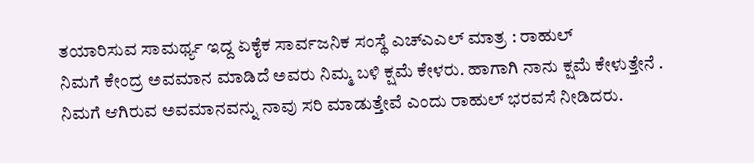ತಯಾರಿಸುವ ಸಾಮರ್ಥ್ಯ ಇದ್ದ ಏಕೈಕ ಸಾರ್ವಜನಿಕ ಸಂಸ್ಥೆ ಎಚ್ಎಎಲ್ ಮಾತ್ರ : ರಾಹುಲ್
ನಿಮಗೆ ಕೇಂದ್ರ ಅವಮಾನ ಮಾಡಿದೆ ಅವರು ನಿಮ್ಮ ಬಳಿ ಕ್ಷಮೆ ಕೇಳರು. ಹಾಗಾಗಿ ನಾನು ಕ್ಷಮೆ ಕೇಳುತ್ತೇನೆ . ನಿಮಗೆ ಆಗಿರುವ ಅವಮಾನವನ್ನು ನಾವು ಸರಿ ಮಾಡುತ್ತೇವೆ ಎಂದು ರಾಹುಲ್ ಭರವಸೆ ನೀಡಿದರು.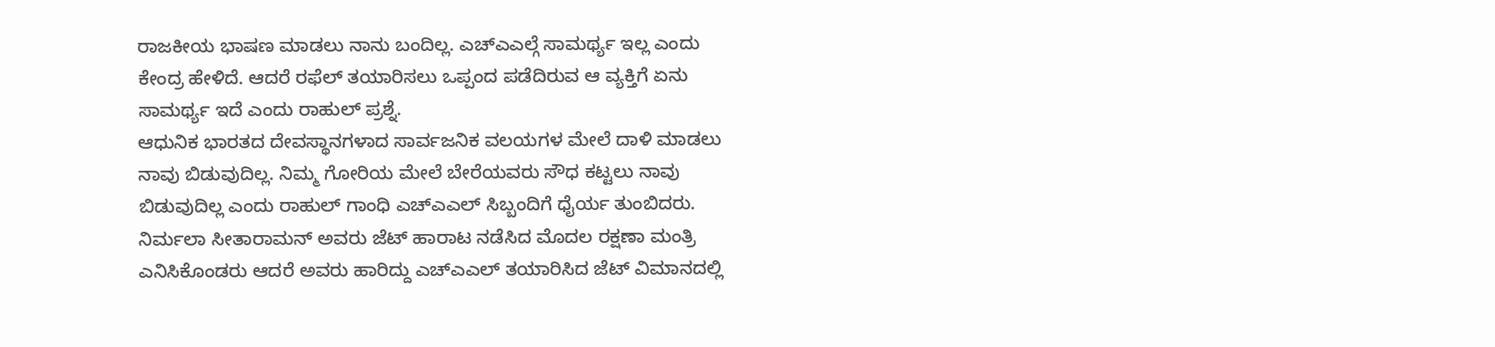ರಾಜಕೀಯ ಭಾಷಣ ಮಾಡಲು ನಾನು ಬಂದಿಲ್ಲ. ಎಚ್ಎಎಲ್ಗೆ ಸಾಮರ್ಥ್ಯ ಇಲ್ಲ ಎಂದು ಕೇಂದ್ರ ಹೇಳಿದೆ. ಆದರೆ ರಫೆಲ್ ತಯಾರಿಸಲು ಒಪ್ಪಂದ ಪಡೆದಿರುವ ಆ ವ್ಯಕ್ತಿಗೆ ಏನು ಸಾಮರ್ಥ್ಯ ಇದೆ ಎಂದು ರಾಹುಲ್ ಪ್ರಶ್ನೆ.
ಆಧುನಿಕ ಭಾರತದ ದೇವಸ್ಥಾನಗಳಾದ ಸಾರ್ವಜನಿಕ ವಲಯಗಳ ಮೇಲೆ ದಾಳಿ ಮಾಡಲು ನಾವು ಬಿಡುವುದಿಲ್ಲ. ನಿಮ್ಮ ಗೋರಿಯ ಮೇಲೆ ಬೇರೆಯವರು ಸೌಧ ಕಟ್ಟಲು ನಾವು ಬಿಡುವುದಿಲ್ಲ ಎಂದು ರಾಹುಲ್ ಗಾಂಧಿ ಎಚ್ಎಎಲ್ ಸಿಬ್ಬಂದಿಗೆ ಧೈರ್ಯ ತುಂಬಿದರು.
ನಿರ್ಮಲಾ ಸೀತಾರಾಮನ್ ಅವರು ಜೆಟ್ ಹಾರಾಟ ನಡೆಸಿದ ಮೊದಲ ರಕ್ಷಣಾ ಮಂತ್ರಿ ಎನಿಸಿಕೊಂಡರು ಆದರೆ ಅವರು ಹಾರಿದ್ದು ಎಚ್ಎಎಲ್ ತಯಾರಿಸಿದ ಜೆಟ್ ವಿಮಾನದಲ್ಲಿ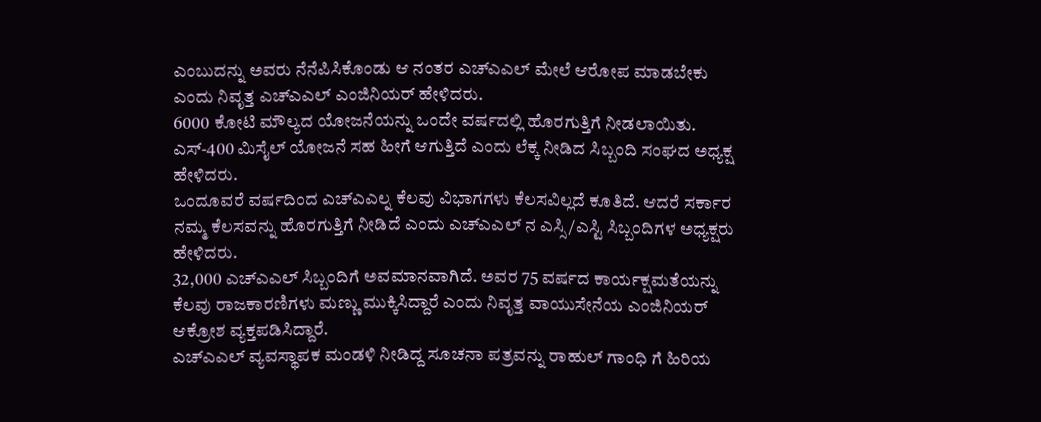ಎಂಬುದನ್ನು ಅವರು ನೆನೆಪಿಸಿಕೊಂಡು ಆ ನಂತರ ಎಚ್ಎಎಲ್ ಮೇಲೆ ಆರೋಪ ಮಾಡಬೇಕು ಎಂದು ನಿವೃತ್ತ ಎಚ್ಎಎಲ್ ಎಂಜಿನಿಯರ್ ಹೇಳಿದರು.
6000 ಕೋಟಿ ಮೌಲ್ಯದ ಯೋಜನೆಯನ್ನು ಒಂದೇ ವರ್ಷದಲ್ಲಿ ಹೊರಗುತ್ತಿಗೆ ನೀಡಲಾಯಿತು. ಎಸ್-400 ಮಿಸೈಲ್ ಯೋಜನೆ ಸಹ ಹೀಗೆ ಆಗುತ್ತಿದೆ ಎಂದು ಲೆಕ್ಕ ನೀಡಿದ ಸಿಬ್ಬಂದಿ ಸಂಘದ ಅಧ್ಯಕ್ಷ ಹೇಳಿದರು.
ಒಂದೂವರೆ ವರ್ಷದಿಂದ ಎಚ್ಎಎಲ್ನ ಕೆಲವು ವಿಭಾಗಗಳು ಕೆಲಸವಿಲ್ಲದೆ ಕೂತಿದೆ. ಆದರೆ ಸರ್ಕಾರ ನಮ್ಮ ಕೆಲಸವನ್ನು ಹೊರಗುತ್ತಿಗೆ ನೀಡಿದೆ ಎಂದು ಎಚ್ಎಎಲ್ ನ ಎಸ್ಸಿ/ಎಸ್ಟಿ ಸಿಬ್ಬಂದಿಗಳ ಅಧ್ಯಕ್ಷರು ಹೇಳಿದರು.
32,000 ಎಚ್ಎಎಲ್ ಸಿಬ್ಬಂದಿಗೆ ಅವಮಾನವಾಗಿದೆ. ಅವರ 75 ವರ್ಷದ ಕಾರ್ಯಕ್ಷಮತೆಯನ್ನು ಕೆಲವು ರಾಜಕಾರಣಿಗಳು ಮಣ್ಣು ಮುಕ್ಕಿಸಿದ್ದಾರೆ ಎಂದು ನಿವೃತ್ತ ವಾಯುಸೇನೆಯ ಎಂಜಿನಿಯರ್ ಆಕ್ರೋಶ ವ್ಯಕ್ತಪಡಿಸಿದ್ದಾರೆ.
ಎಚ್ಎಎಲ್ ವ್ಯವಸ್ಥಾಪಕ ಮಂಡಳಿ ನೀಡಿದ್ದ ಸೂಚನಾ ಪತ್ರವನ್ನು ರಾಹುಲ್ ಗಾಂಧಿ ಗೆ ಹಿರಿಯ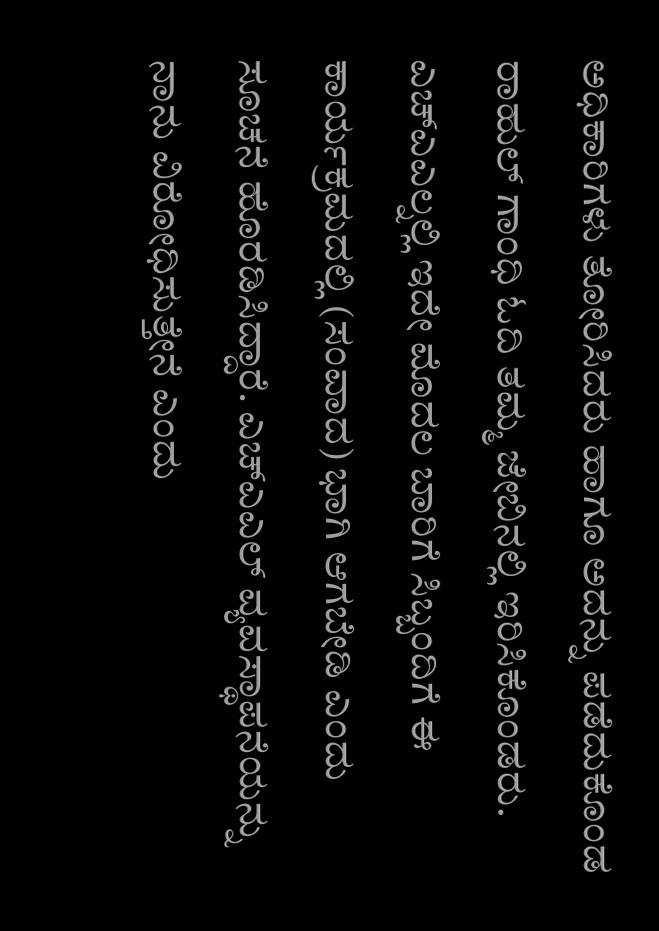ಅಧಿಕಾರಿಗಳು ತೋರಿಸಿದರು ಹಾಗೂ ಅದನ್ನು ಪಡೆದುಕೊಂಡ ರಾಹುಲ್ ಗಾಂಧಿ ಓದಿ ತಮ್ಮ ಜೇಬಿನಲ್ಲಿ ಇರಿಸಿಕೊಂಡರು.
ಎಚ್ಎಎಲ್ನಲ್ಲಿ ಇದೇ ಮೊದಲ ಬಾರಿಗೆ ಸಿಬ್ಬಂದಿಗೆ ಈ ಕಾರ್ಯಕ್ರಮದಲ್ಲಿ (ಸಂವಾದ) ಭಾಗಿ ಆಗಬೇಡಿ ಎಂದು ಸೂಚನೆ ಹೊರಡಿಸಿದ್ದಾರೆ. ಎಚ್ಎಎಲ್ ವ್ಯವಸ್ಥಾಪನೆಯನ್ನು ನಾನು ವಿರೋಧಿಸುತ್ತೇನೆ ಎಂದು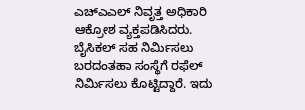ಎಚ್ಎಎಲ್ ನಿವೃತ್ತ ಅಧಿಕಾರಿ ಆಕ್ರೋಶ ವ್ಯಕ್ತಪಡಿಸಿದರು.
ಬೈಸಿಕಲ್ ಸಹ ನಿರ್ಮಿಸಲು ಬರದಂತಹಾ ಸಂಸ್ಥೆಗೆ ರಫೆಲ್ ನಿರ್ಮಿಸಲು ಕೊಟ್ಟಿದ್ದಾರೆ. ಇದು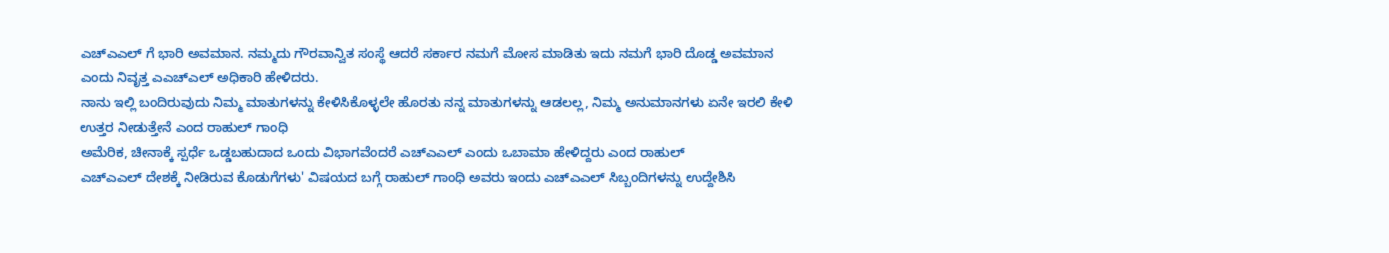ಎಚ್ಎಎಲ್ ಗೆ ಭಾರಿ ಅವಮಾನ. ನಮ್ಮದು ಗೌರವಾನ್ವಿತ ಸಂಸ್ಥೆ ಆದರೆ ಸರ್ಕಾರ ನಮಗೆ ಮೋಸ ಮಾಡಿತು ಇದು ನಮಗೆ ಭಾರಿ ದೊಡ್ಡ ಅವಮಾನ ಎಂದು ನಿವೃತ್ತ ಎಎಚ್ಎಲ್ ಅಧಿಕಾರಿ ಹೇಳಿದರು.
ನಾನು ಇಲ್ಲಿ ಬಂದಿರುವುದು ನಿಮ್ಮ ಮಾತುಗಳನ್ನು ಕೇಳಿಸಿಕೊಳ್ಳಲೇ ಹೊರತು ನನ್ನ ಮಾತುಗಳನ್ನು ಆಡಲಲ್ಲ, ನಿಮ್ಮ ಅನುಮಾನಗಳು ಏನೇ ಇರಲಿ ಕೇಳಿ ಉತ್ತರ ನೀಡುತ್ತೇನೆ ಎಂದ ರಾಹುಲ್ ಗಾಂಧಿ
ಅಮೆರಿಕ, ಚೀನಾಕ್ಕೆ ಸ್ಪರ್ಧೆ ಒಡ್ಡಬಹುದಾದ ಒಂದು ವಿಭಾಗವೆಂದರೆ ಎಚ್ಎಎಲ್ ಎಂದು ಒಬಾಮಾ ಹೇಳಿದ್ದರು ಎಂದ ರಾಹುಲ್
ಎಚ್ಎಎಲ್ ದೇಶಕ್ಕೆ ನೀಡಿರುವ ಕೊಡುಗೆಗಳು' ವಿಷಯದ ಬಗ್ಗೆ ರಾಹುಲ್ ಗಾಂಧಿ ಅವರು ಇಂದು ಎಚ್ಎಎಲ್ ಸಿಬ್ಬಂದಿಗಳನ್ನು ಉದ್ದೇಶಿಸಿ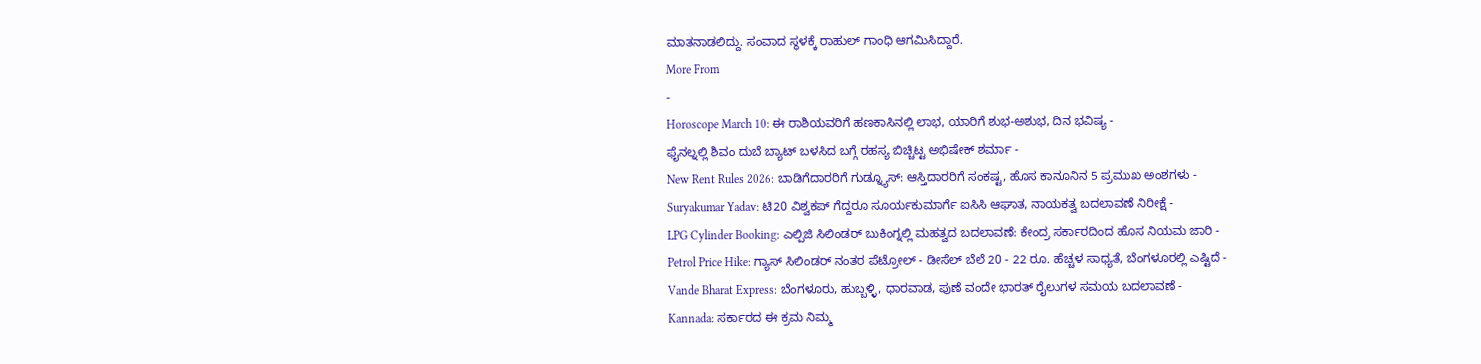ಮಾತನಾಡಲಿದ್ದು. ಸಂವಾದ ಸ್ಥಳಕ್ಕೆ ರಾಹುಲ್ ಗಾಂಧಿ ಆಗಮಿಸಿದ್ದಾರೆ.
More From
-
Horoscope March 10: ಈ ರಾಶಿಯವರಿಗೆ ಹಣಕಾಸಿನಲ್ಲಿ ಲಾಭ, ಯಾರಿಗೆ ಶುಭ-ಅಶುಭ, ದಿನ ಭವಿಷ್ಯ -
ಫೈನಲ್ನಲ್ಲಿ ಶಿವಂ ದುಬೆ ಬ್ಯಾಟ್ ಬಳಸಿದ ಬಗ್ಗೆ ರಹಸ್ಯ ಬಿಚ್ಚಿಟ್ಟ ಅಭಿಷೇಕ್ ಶರ್ಮಾ -
New Rent Rules 2026: ಬಾಡಿಗೆದಾರರಿಗೆ ಗುಡ್ನ್ಯೂಸ್: ಆಸ್ತಿದಾರರಿಗೆ ಸಂಕಷ್ಟ, ಹೊಸ ಕಾನೂನಿನ 5 ಪ್ರಮುಖ ಅಂಶಗಳು -
Suryakumar Yadav: ಟಿ20 ವಿಶ್ವಕಪ್ ಗೆದ್ದರೂ ಸೂರ್ಯಕುಮಾರ್ಗೆ ಐಸಿಸಿ ಆಘಾತ, ನಾಯಕತ್ವ ಬದಲಾವಣೆ ನಿರೀಕ್ಷೆ -
LPG Cylinder Booking: ಎಲ್ಪಿಜಿ ಸಿಲಿಂಡರ್ ಬುಕಿಂಗ್ನಲ್ಲಿ ಮಹತ್ವದ ಬದಲಾವಣೆ: ಕೇಂದ್ರ ಸರ್ಕಾರದಿಂದ ಹೊಸ ನಿಯಮ ಜಾರಿ -
Petrol Price Hike: ಗ್ಯಾಸ್ ಸಿಲಿಂಡರ್ ನಂತರ ಪೆಟ್ರೋಲ್ - ಡೀಸೆಲ್ ಬೆಲೆ 20 - 22 ರೂ. ಹೆಚ್ಚಳ ಸಾಧ್ಯತೆ, ಬೆಂಗಳೂರಲ್ಲಿ ಎಷ್ಟಿದೆ -
Vande Bharat Express: ಬೆಂಗಳೂರು, ಹುಬ್ಬಳ್ಳಿ, ಧಾರವಾಡ, ಪುಣೆ ವಂದೇ ಭಾರತ್ ರೈಲುಗಳ ಸಮಯ ಬದಲಾವಣೆ -
Kannada: ಸರ್ಕಾರದ ಈ ಕ್ರಮ ನಿಮ್ಮ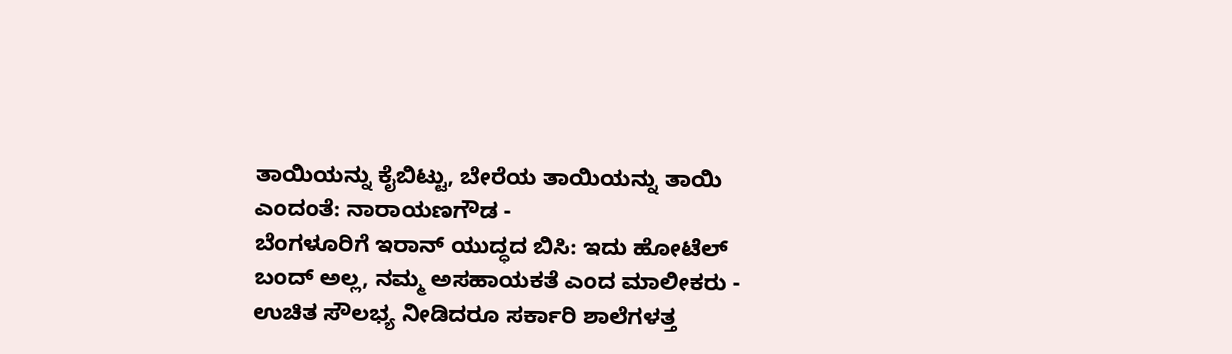ತಾಯಿಯನ್ನು ಕೈಬಿಟ್ಟು, ಬೇರೆಯ ತಾಯಿಯನ್ನು ತಾಯಿ ಎಂದಂತೆ: ನಾರಾಯಣಗೌಡ -
ಬೆಂಗಳೂರಿಗೆ ಇರಾನ್ ಯುದ್ಧದ ಬಿಸಿ: ಇದು ಹೋಟೆಲ್ ಬಂದ್ ಅಲ್ಲ, ನಮ್ಮ ಅಸಹಾಯಕತೆ ಎಂದ ಮಾಲೀಕರು -
ಉಚಿತ ಸೌಲಭ್ಯ ನೀಡಿದರೂ ಸರ್ಕಾರಿ ಶಾಲೆಗಳತ್ತ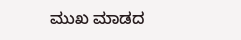ಮುಖ ಮಾಡದ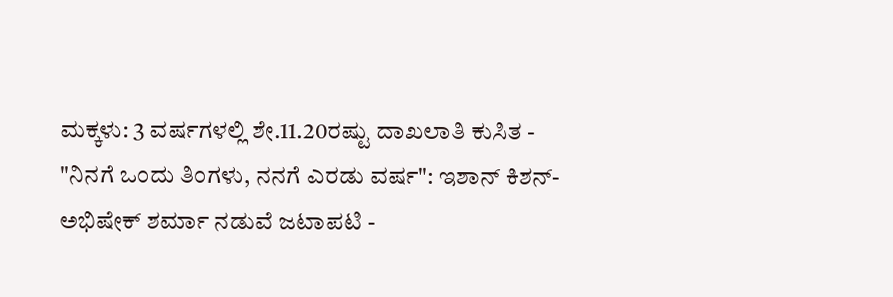ಮಕ್ಕಳು: 3 ವರ್ಷಗಳಲ್ಲಿ ಶೇ.11.20ರಷ್ಟು ದಾಖಲಾತಿ ಕುಸಿತ -
"ನಿನಗೆ ಒಂದು ತಿಂಗಳು, ನನಗೆ ಎರಡು ವರ್ಷ": ಇಶಾನ್ ಕಿಶನ್-ಅಭಿಷೇಕ್ ಶರ್ಮಾ ನಡುವೆ ಜಟಾಪಟಿ -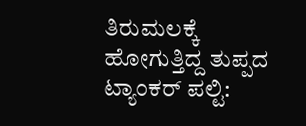ತಿರುಮಲಕ್ಕೆ ಹೋಗುತ್ತಿದ್ದ ತುಪ್ಪದ ಟ್ಯಾಂಕರ್ ಪಲ್ಟಿ: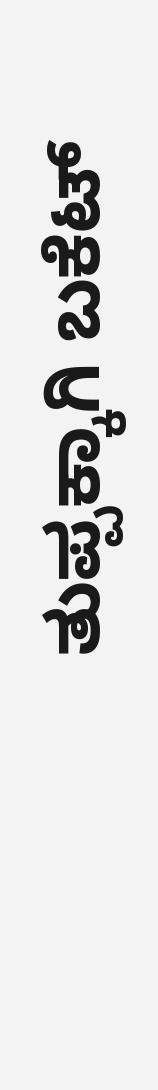ತುಪ್ಪಕ್ಕಾಗಿ ಬಕೆಟ್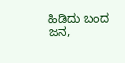ಹಿಡಿದು ಬಂದ ಜನ,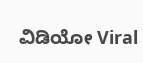ವಿಡಿಯೋ Viral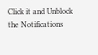Click it and Unblock the Notifications